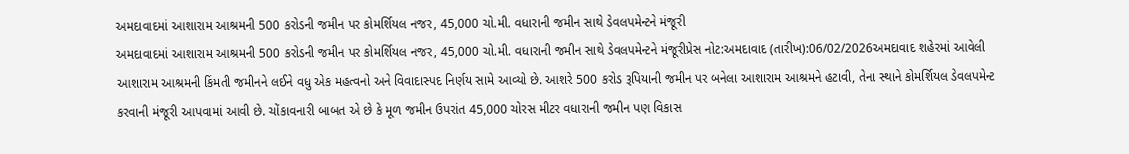અમદાવાદમાં આશારામ આશ્રમની 500 કરોડની જમીન પર કોમર્શિયલ નજર, 45,000 ચો.મી. વધારાની જમીન સાથે ડેવલપમેન્ટને મંજૂરી
અમદાવાદમાં આશારામ આશ્રમની 500 કરોડની જમીન પર કોમર્શિયલ નજર, 45,000 ચો.મી. વધારાની જમીન સાથે ડેવલપમેન્ટને મંજૂરીપ્રેસ નોટ:અમદાવાદ (તારીખ):06/02/2026અમદાવાદ શહેરમાં આવેલી આશારામ આશ્રમની કિંમતી જમીનને લઈને વધુ એક મહત્વનો અને વિવાદાસ્પદ નિર્ણય સામે આવ્યો છે. આશરે 500 કરોડ રૂપિયાની જમીન પર બનેલા આશારામ આશ્રમને હટાવી, તેના સ્થાને કોમર્શિયલ ડેવલપમેન્ટ કરવાની મંજૂરી આપવામાં આવી છે. ચોંકાવનારી બાબત એ છે કે મૂળ જમીન ઉપરાંત 45,000 ચોરસ મીટર વધારાની જમીન પણ વિકાસ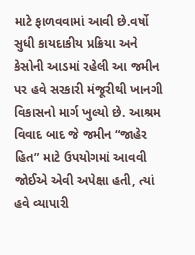માટે ફાળવવામાં આવી છે.વર્ષો સુધી કાયદાકીય પ્રક્રિયા અને કેસોની આડમાં રહેલી આ જમીન પર હવે સરકારી મંજૂરીથી ખાનગી વિકાસનો માર્ગ ખુલ્યો છે. આશ્રમ વિવાદ બાદ જે જમીન “જાહેર હિત” માટે ઉપયોગમાં આવવી જોઈએ એવી અપેક્ષા હતી, ત્યાં હવે વ્યાપારી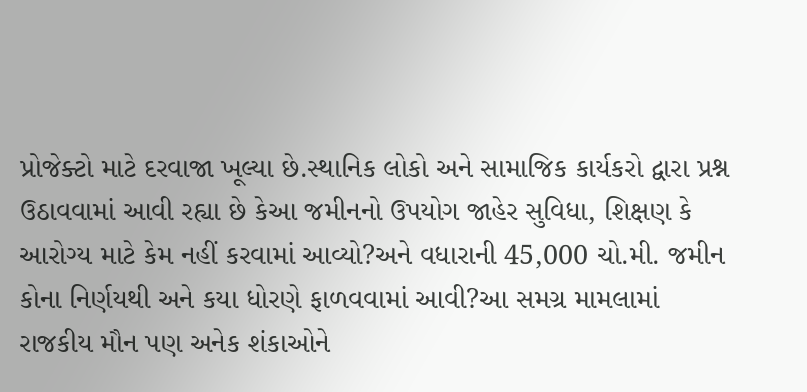પ્રોજેક્ટો માટે દરવાજા ખૂલ્યા છે.સ્થાનિક લોકો અને સામાજિક કાર્યકરો દ્વારા પ્રશ્ન ઉઠાવવામાં આવી રહ્યા છે કેઆ જમીનનો ઉપયોગ જાહેર સુવિધા, શિક્ષણ કે આરોગ્ય માટે કેમ નહીં કરવામાં આવ્યો?અને વધારાની 45,000 ચો.મી. જમીન કોના નિર્ણયથી અને કયા ધોરણે ફાળવવામાં આવી?આ સમગ્ર મામલામાં રાજકીય મૌન પણ અનેક શંકાઓને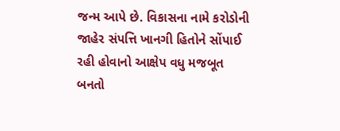જન્મ આપે છે. વિકાસના નામે કરોડોની જાહેર સંપત્તિ ખાનગી હિતોને સોંપાઈ રહી હોવાનો આક્ષેપ વધુ મજબૂત બનતો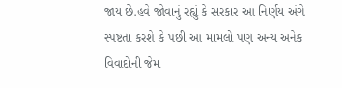જાય છે.હવે જોવાનું રહ્યું કે સરકાર આ નિર્ણય અંગે સ્પષ્ટતા કરશે કે પછી આ મામલો પણ અન્ય અનેક વિવાદોની જેમ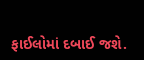ફાઈલોમાં દબાઈ જશે.